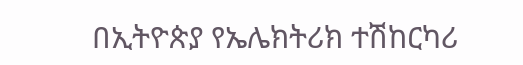በኢትዮጵያ የኤሌክትሪክ ተሽከርካሪ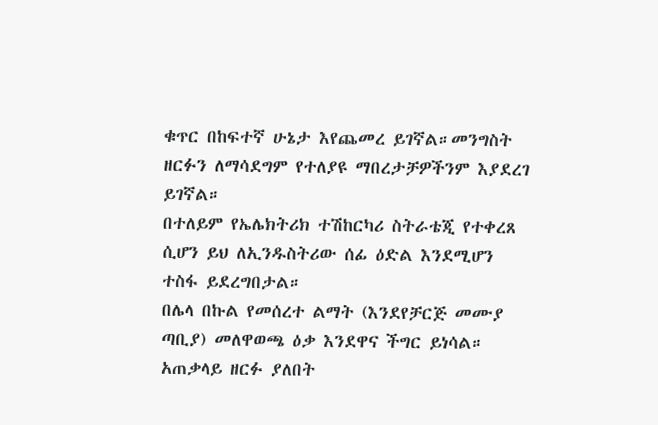ቁጥር በከፍተኛ ሁኔታ እየጨመረ ይገኛል።መንግስት ዘርፉን ለማሳደግም የተለያዩ ማበረታቻዎችንም እያደረገ ይገኛል።
በተለይም የኤሌክትሪክ ተሽከርካሪ ስትራቴጂ የተቀረጸ ሲሆን ይህ ለኢንዱስትሪው ሰፊ ዕድል እንደሚሆን ተስፋ ይደረግበታል።
በሌላ በኩል የመሰረተ ልማት (እንደየቻርጅ መሙያ ጣቢያ) መለዋወጫ ዕቃ እንደዋና ችግር ይነሳል። አጠቃላይ ዘርፉ ያለበት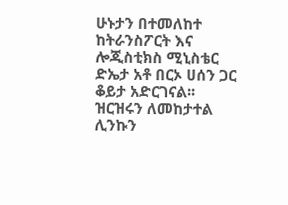ሁኑታን በተመለከተ ከትራንስፖርት እና ሎጂስቲክስ ሚኒስቴር ድኤታ አቶ በርኦ ሀሰን ጋር ቆይታ አድርገናል፡፡
ዝርዝሩን ለመከታተል ሊንኩን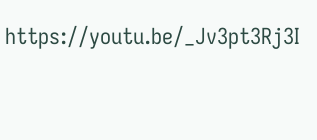https://youtu.be/_Jv3pt3Rj3I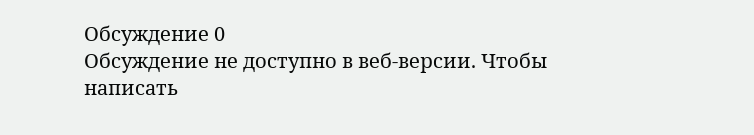Обсуждение 0
Обсуждение не доступно в веб-версии. Чтобы написать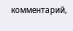комментарий,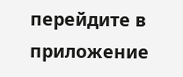перейдите в приложение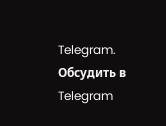Telegram.
Обсудить в Telegram